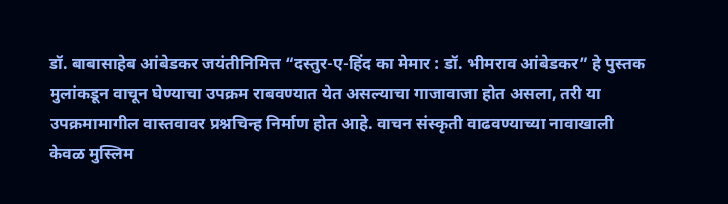डॉ. बाबासाहेब आंबेडकर जयंतीनिमित्त “दस्तुर-ए-हिंद का मेमार : डॉ. भीमराव आंबेडकर” हे पुस्तक मुलांकडून वाचून घेण्याचा उपक्रम राबवण्यात येत असल्याचा गाजावाजा होत असला, तरी या उपक्रमामागील वास्तवावर प्रश्नचिन्ह निर्माण होत आहे. वाचन संस्कृती वाढवण्याच्या नावाखाली केवळ मुस्लिम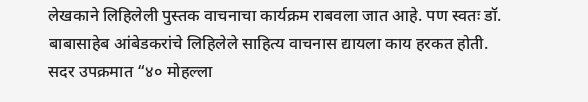लेखकाने लिहिलेली पुस्तक वाचनाचा कार्यक्रम राबवला जात आहे. पण स्वतः डॉ. बाबासाहेब आंबेडकरांचे लिहिलेले साहित्य वाचनास द्यायला काय हरकत होती.
सदर उपक्रमात “४० मोहल्ला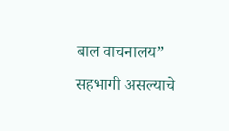बाल वाचनालय” सहभागी असल्याचे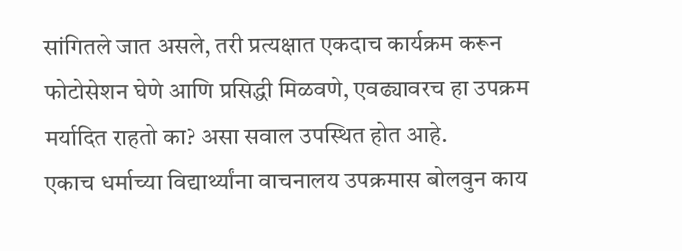सांगितले जात असले, तरी प्रत्यक्षात एकदाच कार्यक्रम करून फोटोसेशन घेणे आणि प्रसिद्धी मिळवणे, एवढ्यावरच हा उपक्रम मर्यादित राहतो का? असा सवाल उपस्थित होत आहे.
एकाच धर्माच्या विद्यार्थ्यांना वाचनालय उपक्रमास बोलवुन काय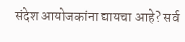संदेश आयोजकांना द्यायचा आहे? सर्व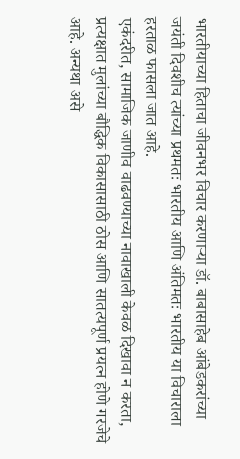भारतीयाच्या हिताचा जीवनभर विचार करणाऱ्या डॉ. बाबासाहेब आंबेडकरांच्या जयंती दिवशीच त्यांच्या प्रथमतः भारतीय आणि अंतिमतः भारतीय या विचाराला हरताळ फासला जात आहे.
एकंदरीत, सामाजिक जाणीव वाढवण्याच्या नावाखाली केवळ दिखावा न करता, प्रत्यक्षात मुलांच्या बौद्धिक विकासासाठी ठोस आणि सातत्यपूर्ण प्रयत्न होणे गरजेचे आहे. अन्यथा असे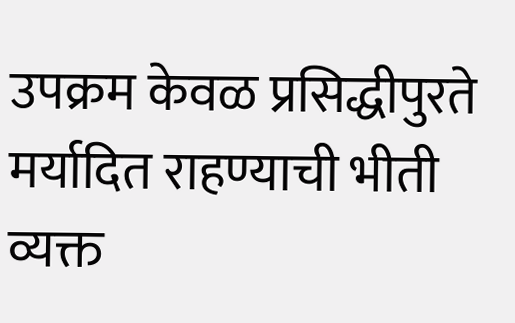उपक्रम केवळ प्रसिद्धीपुरते मर्यादित राहण्याची भीती व्यक्त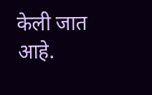केली जात आहे.